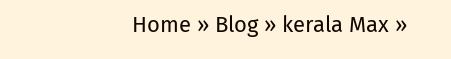Home » Blog » kerala Max »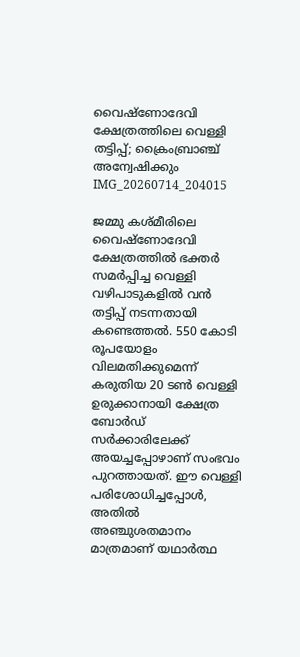വൈഷ്‌ണോദേവി ക്ഷേത്രത്തിലെ വെള്ളി തട്ടിപ്പ്; ക്രൈംബ്രാഞ്ച് അന്വേഷിക്കും
IMG_20260714_204015

ജമ്മു കശ്മീരിലെ വൈഷ്‌ണോദേവി ക്ഷേത്രത്തിൽ ഭക്തർ സമർപ്പിച്ച വെള്ളി വഴിപാടുകളിൽ വൻ തട്ടിപ്പ് നടന്നതായി കണ്ടെത്തൽ. 550 കോടി രൂപയോളം വിലമതിക്കുമെന്ന് കരുതിയ 20 ടൺ വെള്ളി ഉരുക്കാനായി ക്ഷേത്ര ബോർഡ് സർക്കാരിലേക്ക് അയച്ചപ്പോഴാണ് സംഭവം പുറത്തായത്. ഈ വെള്ളി പരിശോധിച്ചപ്പോൾ, അതിൽ അഞ്ചുശതമാനം മാത്രമാണ് യഥാർത്ഥ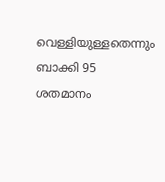വെള്ളിയുള്ളതെന്നും ബാക്കി 95 ശതമാനം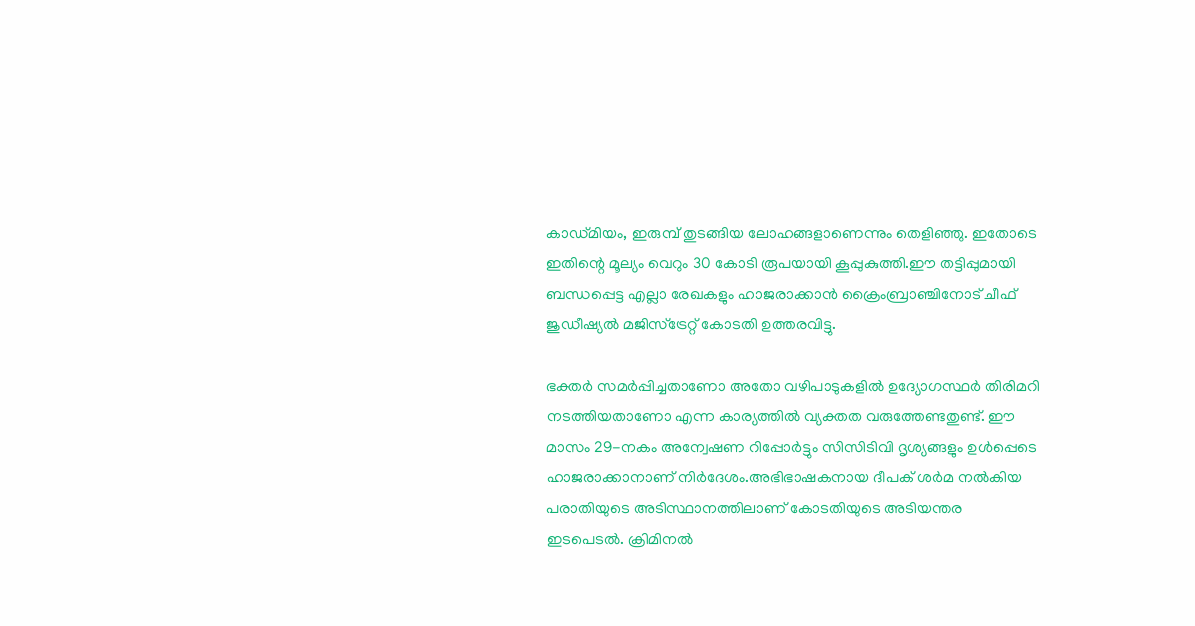കാഡ്മിയം, ഇരുമ്പ് തുടങ്ങിയ ലോഹങ്ങളാണെന്നും തെളിഞ്ഞു. ഇതോടെ ഇതിന്റെ മൂല്യം വെറും 30 കോടി രൂപയായി കൂപ്പുകുത്തി.ഈ തട്ടിപ്പുമായി ബന്ധപ്പെട്ട എല്ലാ രേഖകളും ഹാജരാക്കാൻ ക്രൈംബ്രാഞ്ചിനോട് ചീഫ് ജുഡീഷ്യൽ മജിസ്‌ട്രേറ്റ് കോടതി ഉത്തരവിട്ടു.

ഭക്തർ സമർപ്പിച്ചതാണോ അതോ വഴിപാടുകളിൽ ഉദ്യോഗസ്ഥർ തിരിമറി നടത്തിയതാണോ എന്ന കാര്യത്തിൽ വ്യക്തത വരുത്തേണ്ടതുണ്ട്. ഈ മാസം 29-നകം അന്വേഷണ റിപ്പോർട്ടും സിസിടിവി ദൃശ്യങ്ങളും ഉൾപ്പെടെ ഹാജരാക്കാനാണ് നിർദേശം.അഭിഭാഷകനായ ദീപക് ശർമ നൽകിയ പരാതിയുടെ അടിസ്ഥാനത്തിലാണ് കോടതിയുടെ അടിയന്തര ഇടപെടൽ. ക്രിമിനൽ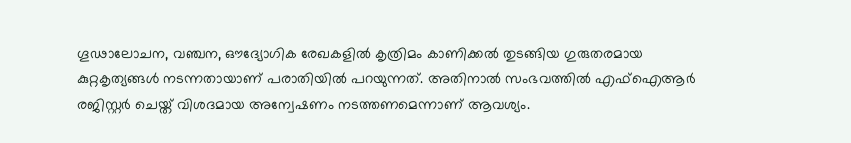ഗൂഢാലോചന, വഞ്ചന, ഔദ്യോഗിക രേഖകളിൽ കൃത്രിമം കാണിക്കൽ തുടങ്ങിയ ഗുരുതരമായ കുറ്റകൃത്യങ്ങൾ നടന്നതായാണ് പരാതിയിൽ പറയുന്നത്. അതിനാൽ സംഭവത്തിൽ എഫ്‌ഐആർ രജിസ്റ്റർ ചെയ്ത് വിശദമായ അന്വേഷണം നടത്തണമെന്നാണ് ആവശ്യം.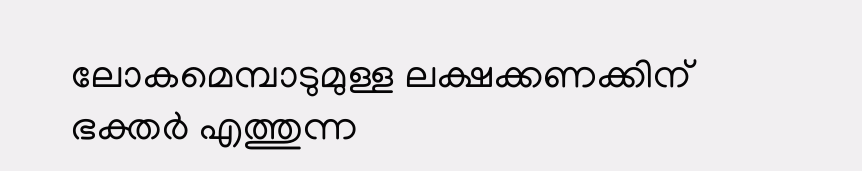ലോകമെമ്പാടുമുള്ള ലക്ഷക്കണക്കിന് ഭക്തർ എത്തുന്ന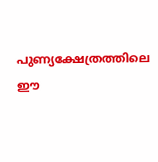പുണ്യക്ഷേത്രത്തിലെ ഈ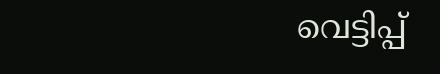വെട്ടിപ്പ്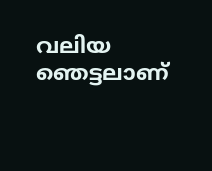വലിയ ഞെട്ടലാണ്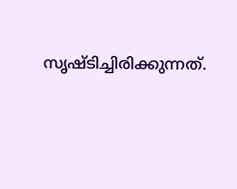സൃഷ്ടിച്ചിരിക്കുന്നത്.